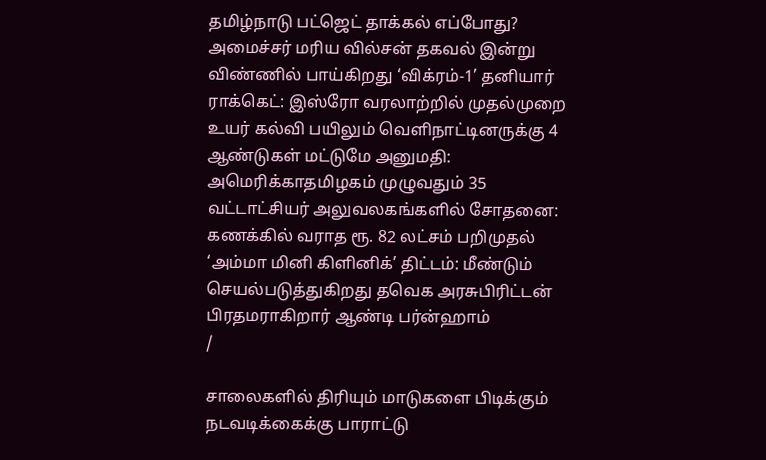தமிழ்நாடு பட்ஜெட் தாக்கல் எப்போது? அமைச்சர் மரிய வில்சன் தகவல் இன்று விண்ணில் பாய்கிறது ‘விக்ரம்-1’ தனியார் ராக்கெட்: இஸ்ரோ வரலாற்றில் முதல்முறை உயர் கல்வி பயிலும் வெளிநாட்டினருக்கு 4 ஆண்டுகள் மட்டுமே அனுமதி: அமெரிக்காதமிழகம் முழுவதும் 35 வட்டாட்சியர் அலுவலகங்களில் சோதனை: கணக்கில் வராத ரூ. 82 லட்சம் பறிமுதல் ‘அம்மா மினி கிளினிக்’ திட்டம்: மீண்டும் செயல்படுத்துகிறது தவெக அரசுபிரிட்டன் பிரதமராகிறார் ஆண்டி பர்ன்ஹாம்
/

சாலைகளில் திரியும் மாடுகளை பிடிக்கும் நடவடிக்கைக்கு பாராட்டு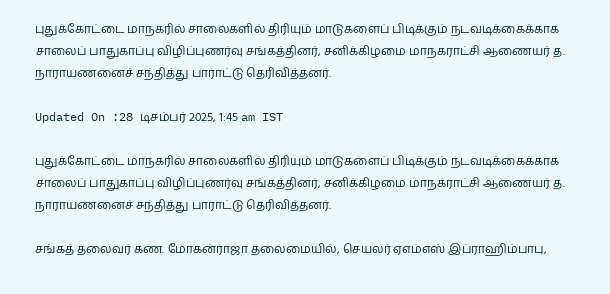புதுக்கோட்டை மாநகரில் சாலைகளில் திரியும் மாடுகளைப் பிடிக்கும் நடவடிக்கைக்காக சாலைப் பாதுகாப்பு விழிப்புணர்வு சங்கத்தினர், சனிக்கிழமை மாநகராட்சி ஆணையர் த. நாராயணனைச் சந்தித்து பாராட்டு தெரிவித்தனர்.

Updated On :28 டிசம்பர் 2025, 1:45 am IST

புதுக்கோட்டை மாநகரில் சாலைகளில் திரியும் மாடுகளைப் பிடிக்கும் நடவடிக்கைக்காக சாலைப் பாதுகாப்பு விழிப்புணர்வு சங்கத்தினர், சனிக்கிழமை மாநகராட்சி ஆணையர் த. நாராயணனைச் சந்தித்து பாராட்டு தெரிவித்தனர்.

சங்கத் தலைவர் கண. மோகன்ராஜா தலைமையில், செயலர் ஏஎம்எஸ் இப்ராஹிம்பாபு,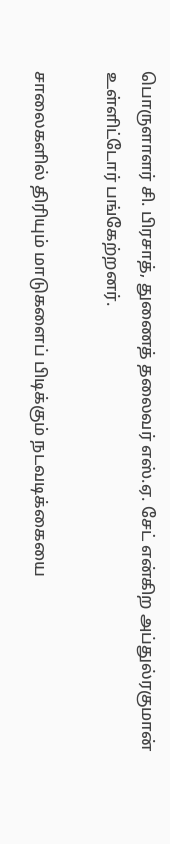பொருளாளர் சி. பிரசாத், துணைத் தலைவர் எஸ்.ஏ. சேட் என்கிற அப்துல்ரகுமான் உள்ளிட்டோர் பங்கேற்றனர்.

சாலைகளில் திரியும் மாடுகளைப் பிடிக்கும் நடவடிக்கையை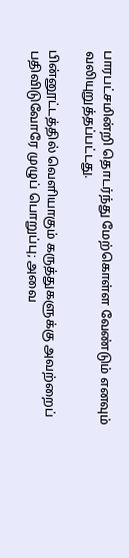பாரபட்சமின்றி தொடர்ந்து மேற்கொள்ள வேண்டும் எனவும் வலியுறுத்தப்பட்டது.

பின்னூட்டத்தில் வெளியாகும் கருத்துகளுக்கு அவற்றைப் பதிவிடுவோரே முழுப் பொறுப்பு; அவை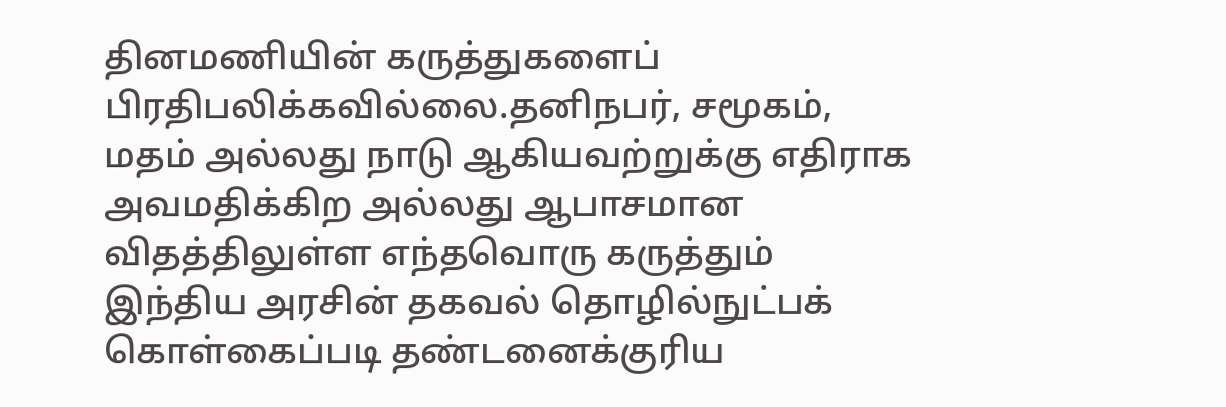தினமணியின் கருத்துகளைப் பிரதிபலிக்கவில்லை.தனிநபர், சமூகம், மதம் அல்லது நாடு ஆகியவற்றுக்கு எதிராக அவமதிக்கிற அல்லது ஆபாசமான விதத்திலுள்ள எந்தவொரு கருத்தும் இந்திய அரசின் தகவல் தொழில்நுட்பக் கொள்கைப்படி தண்டனைக்குரிய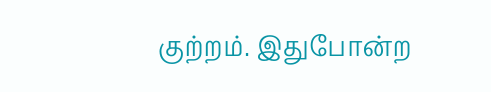குற்றம். இதுபோன்ற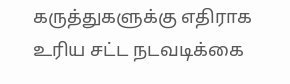கருத்துகளுக்கு எதிராக உரிய சட்ட நடவடிக்கை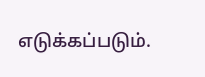எடுக்கப்படும்.